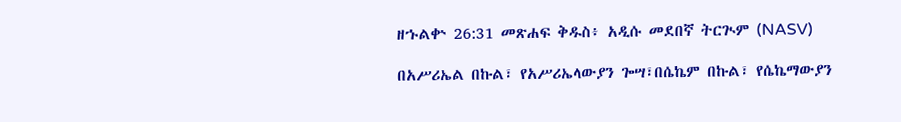ዘኁልቍ 26:31 መጽሐፍ ቅዱስ፥ አዲሱ መደበኛ ትርጒም (NASV)

በአሥሪኤል በኩል፣ የአሥሪኤላውያን ጐሣ፣በሴኬም በኩል፣ የሴኬማውያን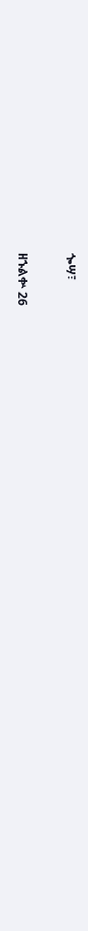ጐሣ፣

ዘኁልቍ 26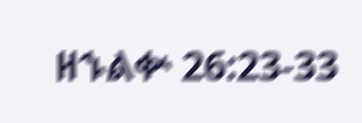ዘኁልቍ 26:23-33